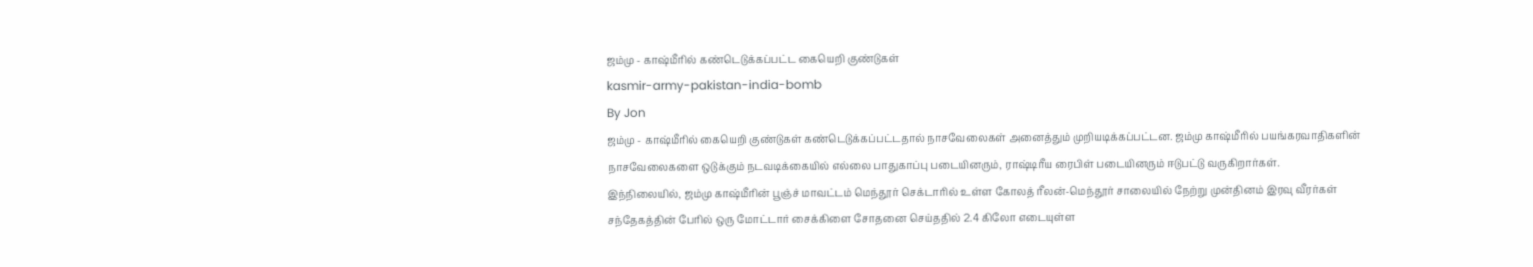ஜம்மு - காஷ்மீரில் கண்டெடுக்கப்பட்ட கையெறி குண்டுகள்
kasmir-army-pakistan-india-bomb
By Jon
ஜம்மு - காஷ்மீரில் கையெறி குண்டுகள் கண்டெடுக்கப்பட்டதால் நாசவேலைகள் அனைத்தும் முறியடிக்கப்பட்டன. ஜம்மு காஷ்மீரில் பயங்கரவாதிகளின் நாசவேலைகளை ஒடுக்கும் நடவடிக்கையில் எல்லை பாதுகாப்பு படையினரும், ராஷ்டிரீய ரைபிள் படையினரும் ஈடுபட்டு வருகிறார்கள்.
இந்நிலையில், ஜம்மு காஷ்மீரின் பூஞ்ச் மாவட்டம் மெந்தூர் செக்டாரில் உள்ள கோலத் ரீலன்-மெந்தூர் சாலையில் நேற்று முன்தினம் இரவு வீரர்கள் சந்தேகத்தின் பேரில் ஒரு மோட்டார் சைக்கிளை சோதனை செய்ததில் 2.4 கிலோ எடையுள்ள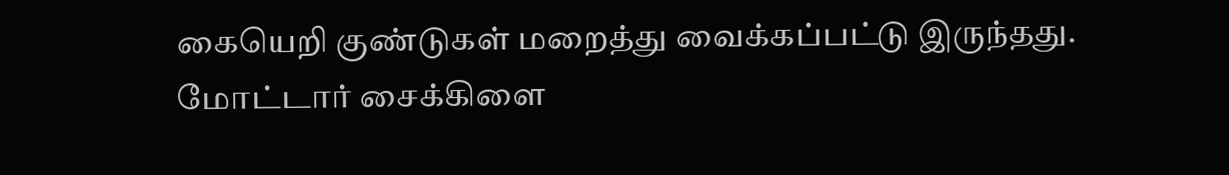கையெறி குண்டுகள் மறைத்து வைக்கப்பட்டு இருந்தது.
மோட்டார் சைக்கிளை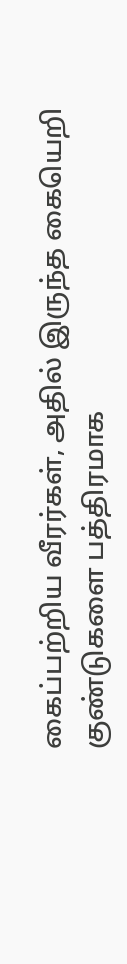கைப்பற்றிய வீரர்கள், அதில் இருந்த கையெறி குண்டுகளை பத்திரமாக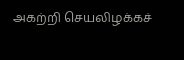அகற்றி செயலிழக்கச்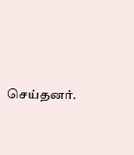செய்தனர்.